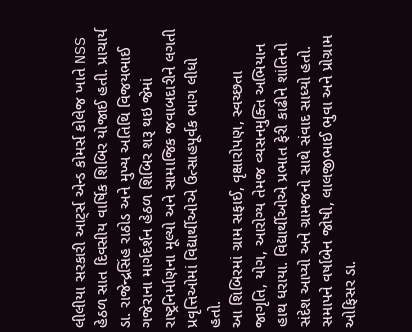લીલીયા સરકારી આટ્‌ર્સ એન્ડ કોમર્સ કોલેજ ખાતે NSS હેઠળ સાત દિવસીય વાર્ષિક શિબિર યોજાઈ હતી. પ્રાચાર્ય ડા. રાજેન્દ્રસિંહ રાઠોડ અને મુખ્ય અતિથિ વિજયભાઈ ગજેરાના માર્ગદર્શન હેઠળ શિબિર શરૂ થઇ જેમાં રાષ્ટ્રનિર્માણના મૂલ્યો અને સામાજિક જવાબદારીને લગતી પ્રવૃત્તિઓમાં વિદ્યાર્થીઓએ ઉત્સાહપૂર્વક ભાગ લીધો હતો.
આ શિબિરમાં ગ્રામ સફાઈ, વૃક્ષારોપણ, સ્વચ્છતા જાગૃતિ, યોગ, આરોગ્ય તેમજ વ્યસનમુક્તિ અભિયાન હાથ ધરાયા. વિદ્યાર્થીઓએ પ્રભાત ફેરી કાઢીને શાંતિનો સંદેશ આપ્યો અને ગ્રામજનો સાથે સંવાદ સાધ્યો હતો. સમાપને વર્ષાબેન જોષી, લાલજીભાઈ ભુવા અને પ્રોગ્રામ ઓફિસર ડા.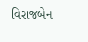વિરાજબેન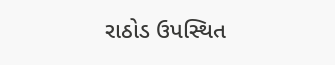રાઠોડ ઉપસ્થિત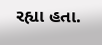રહ્યા હતા.